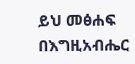ይህ መፅሐፍ በእግዚአብሔር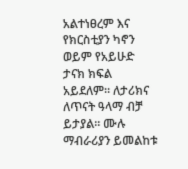አልተነፀረም እና የክርስቲያን ካኖን ወይም የአይሁድ ታናክ ክፍል አይደለም። ለታሪክና ለጥናት ዓላማ ብቻ ይታያል። ሙሉ ማብራሪያን ይመልከቱ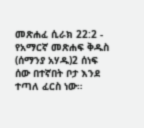መጽሐፈ ሲራክ 22:2 - የአማርኛ መጽሐፍ ቅዱስ (ሰማንያ አሃዱ)2 ሰነፍ ሰው በተኛበት ቦታ እንደ ተጣለ ፈርስ ነው።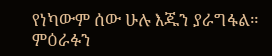የነካውም ሰው ሁሉ እጁን ያራግፋል። ምዕራፉን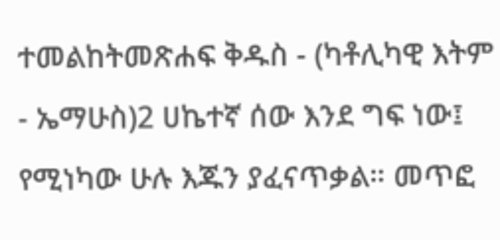ተመልከትመጽሐፍ ቅዱስ - (ካቶሊካዊ እትም - ኤማሁስ)2 ሀኬተኛ ሰው እንደ ግፍ ነው፤ የሚነካው ሁሉ እጁን ያፈናጥቃል። መጥፎ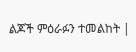ልጆች ምዕራፉን ተመልከት |